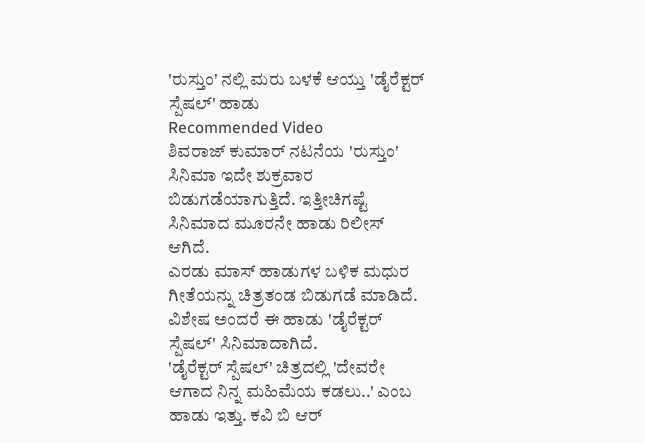'ರುಸ್ತುಂ' ನಲ್ಲಿ ಮರು ಬಳಕೆ ಆಯ್ತು 'ಡೈರೆಕ್ಟರ್ ಸ್ಪೆಷಲ್' ಹಾಡು
Recommended Video
ಶಿವರಾಜ್ ಕುಮಾರ್ ನಟನೆಯ 'ರುಸ್ತುಂ' ಸಿನಿಮಾ ಇದೇ ಶುಕ್ರವಾರ ಬಿಡುಗಡೆಯಾಗುತ್ತಿದೆ. ಇತ್ತೀಚಿಗಷ್ಟೆ ಸಿನಿಮಾದ ಮೂರನೇ ಹಾಡು ರಿಲೀಸ್ ಆಗಿದೆ.
ಎರಡು ಮಾಸ್ ಹಾಡುಗಳ ಬಳಿಕ ಮಧುರ ಗೀತೆಯನ್ನು ಚಿತ್ರತಂಡ ಬಿಡುಗಡೆ ಮಾಡಿದೆ. ವಿಶೇಷ ಅಂದರೆ ಈ ಹಾಡು 'ಡೈರೆಕ್ಟರ್ ಸ್ಪೆಷಲ್' ಸಿನಿಮಾದಾಗಿದೆ.
'ಡೈರೆಕ್ಟರ್ ಸ್ಪೆಷಲ್' ಚಿತ್ರದಲ್ಲಿ 'ದೇವರೇ ಆಗಾದ ನಿನ್ನ ಮಹಿಮೆಯ ಕಡಲು..' ಎಂಬ ಹಾಡು ಇತ್ತು. ಕವಿ ಬಿ ಆರ್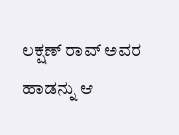ಲಕ್ಷಣ್ ರಾವ್ ಅವರ ಹಾಡನ್ನು ಆ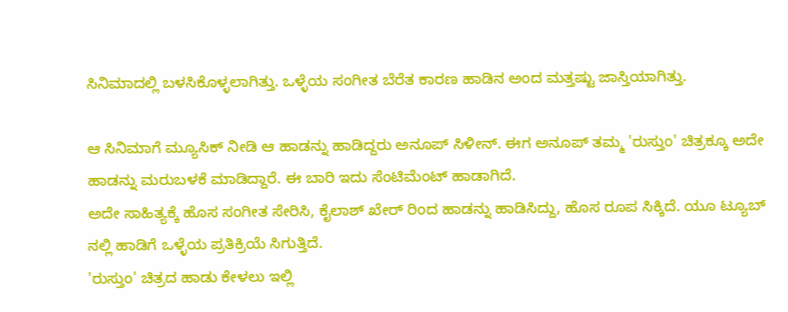ಸಿನಿಮಾದಲ್ಲಿ ಬಳಸಿಕೊಳ್ಳಲಾಗಿತ್ತು. ಒಳ್ಳೆಯ ಸಂಗೀತ ಬೆರೆತ ಕಾರಣ ಹಾಡಿನ ಅಂದ ಮತ್ತಷ್ಟು ಜಾಸ್ತಿಯಾಗಿತ್ತು.

ಆ ಸಿನಿಮಾಗೆ ಮ್ಯೂಸಿಕ್ ನೀಡಿ ಆ ಹಾಡನ್ನು ಹಾಡಿದ್ದರು ಅನೂಪ್ ಸಿಳೀನ್. ಈಗ ಅನೂಪ್ ತಮ್ಮ 'ರುಸ್ತುಂ' ಚಿತ್ರಕ್ಕೂ ಅದೇ ಹಾಡನ್ನು ಮರುಬಳಕೆ ಮಾಡಿದ್ದಾರೆ. ಈ ಬಾರಿ ಇದು ಸೆಂಟಿಮೆಂಟ್ ಹಾಡಾಗಿದೆ.
ಅದೇ ಸಾಹಿತ್ಯಕ್ಕೆ ಹೊಸ ಸಂಗೀತ ಸೇರಿಸಿ, ಕೈಲಾಶ್ ಖೇರ್ ರಿಂದ ಹಾಡನ್ನು ಹಾಡಿಸಿದ್ದು, ಹೊಸ ರೂಪ ಸಿಕ್ಕಿದೆ. ಯೂ ಟ್ಯೂಬ್ ನಲ್ಲಿ ಹಾಡಿಗೆ ಒಳ್ಳೆಯ ಪ್ರತಿಕ್ರಿಯೆ ಸಿಗುತ್ತಿದೆ.
'ರುಸ್ತುಂ' ಚಿತ್ರದ ಹಾಡು ಕೇಳಲು ಇಲ್ಲಿ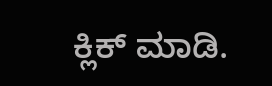ಕ್ಲಿಕ್ ಮಾಡಿ.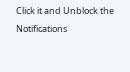Click it and Unblock the Notifications